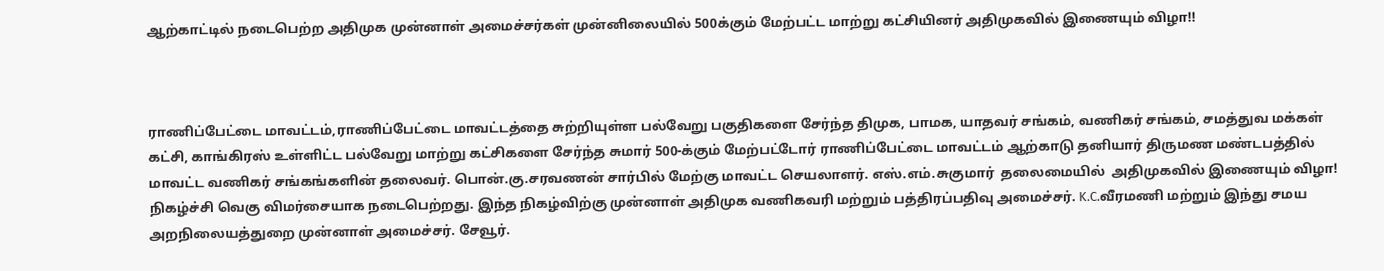ஆற்காட்டில் நடைபெற்ற அதிமுக முன்னாள் அமைச்சர்கள் முன்னிலையில் 500க்கும் மேற்பட்ட மாற்று கட்சியினர் அதிமுகவில் இணையும் விழா!!



ராணிப்பேட்டை மாவட்டம்,ராணிப்பேட்டை மாவட்டத்தை சுற்றியுள்ள பல்வேறு பகுதிகளை சேர்ந்த திமுக, பாமக, யாதவர் சங்கம், வணிகர் சங்கம், சமத்துவ மக்கள் கட்சி, காங்கிரஸ் உள்ளிட்ட பல்வேறு மாற்று கட்சிகளை சேர்ந்த சுமார் 500-க்கும் மேற்பட்டோர் ராணிப்பேட்டை மாவட்டம் ஆற்காடு தனியார் திருமண மண்டபத்தில் மாவட்ட வணிகர் சங்கங்களின் தலைவர். பொன்.கு.சரவணன் சார்பில் மேற்கு மாவட்ட செயலாளர். எஸ்.எம்.சுகுமார்  தலைமையில்  அதிமுகவில் இணையும் விழா! நிகழ்ச்சி வெகு விமர்சையாக நடைபெற்றது. இந்த நிகழ்விற்கு முன்னாள் அதிமுக வணிகவரி மற்றும் பத்திரப்பதிவு அமைச்சர். K.C.வீரமணி மற்றும் இந்து சமய அறநிலையத்துறை முன்னாள் அமைச்சர். சேவூர்.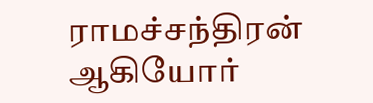ராமச்சந்திரன் ஆகியோர்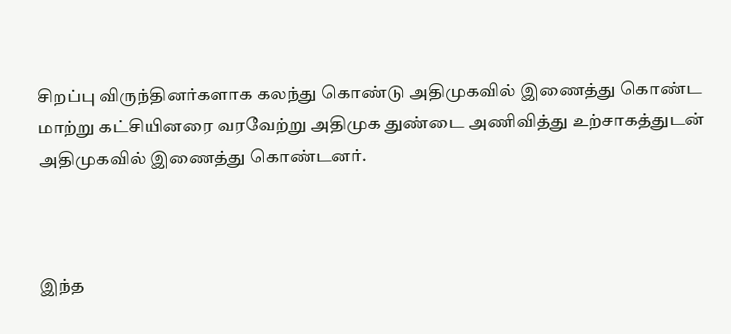சிறப்பு விருந்தினர்களாக கலந்து கொண்டு அதிமுகவில் இணைத்து கொண்ட மாற்று கட்சியினரை வரவேற்று அதிமுக துண்டை அணிவித்து உற்சாகத்துடன் அதிமுகவில் இணைத்து கொண்டனர்.



இந்த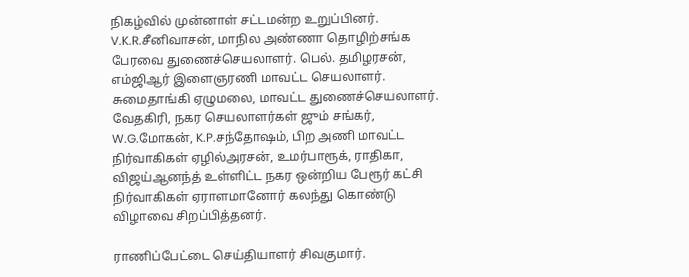நிகழ்வில் முன்னாள் சட்டமன்ற உறுப்பினர். V.K.R.சீனிவாசன், மாநில அண்ணா தொழிற்சங்க பேரவை துணைச்செயலாளர். பெல். தமிழரசன், எம்ஜிஆர் இளைஞரணி மாவட்ட செயலாளர். சுமைதாங்கி ஏழுமலை, மாவட்ட துணைச்செயலாளர். வேதகிரி, நகர செயலாளர்கள் ஜும் சங்கர், W.G.மோகன், K.P.சந்தோஷம், பிற அணி மாவட்ட நிர்வாகிகள் ஏழில்அரசன், உமர்பாரூக், ராதிகா, விஜய்ஆனந்த் உள்ளிட்ட நகர ஒன்றிய பேரூர் கட்சி நிர்வாகிகள் ஏராளமானோர் கலந்து கொண்டு விழாவை சிறப்பித்தனர்.

ராணிப்பேட்டை செய்தியாளர் சிவகுமார்.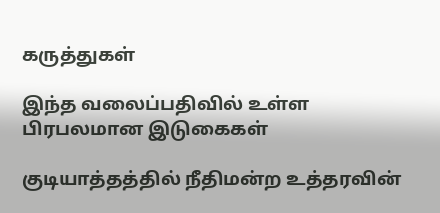கருத்துகள்

இந்த வலைப்பதிவில் உள்ள பிரபலமான இடுகைகள்

குடியாத்தத்தில் நீதிமன்ற உத்தரவின்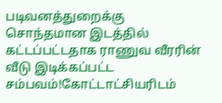படிவனத்துறைக்கு சொந்தமான இடத்தில் கட்டப்பட்டதாக ராணுவ வீரரின் வீடு இடிக்கப்பட்ட சம்பவம்!கோட்டாட்சியரிடம்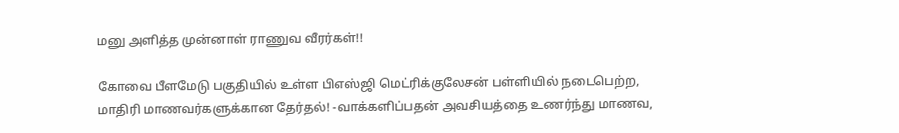மனு அளித்த முன்னாள் ராணுவ வீரர்கள்!!

கோவை பீளமேடு பகுதியில் உள்ள பிஎஸ்ஜி மெட்ரிக்குலேசன் பள்ளியில் நடைபெற்ற, மாதிரி மாணவர்களுக்கான தேர்தல்! -வாக்களிப்பதன் அவசியத்தை உணர்ந்து மாணவ,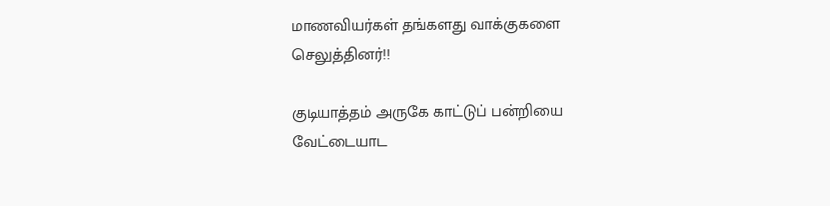மாணவியர்கள் தங்களது வாக்குகளை செலுத்தினர்!!

குடியாத்தம் அருகே காட்டுப் பன்றியை வேட்டையாட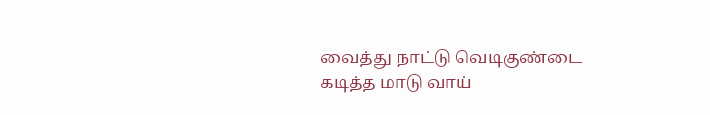வைத்து நாட்டு வெடிகுண்டை கடித்த மாடு வாய்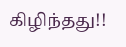கிழிந்தது!!